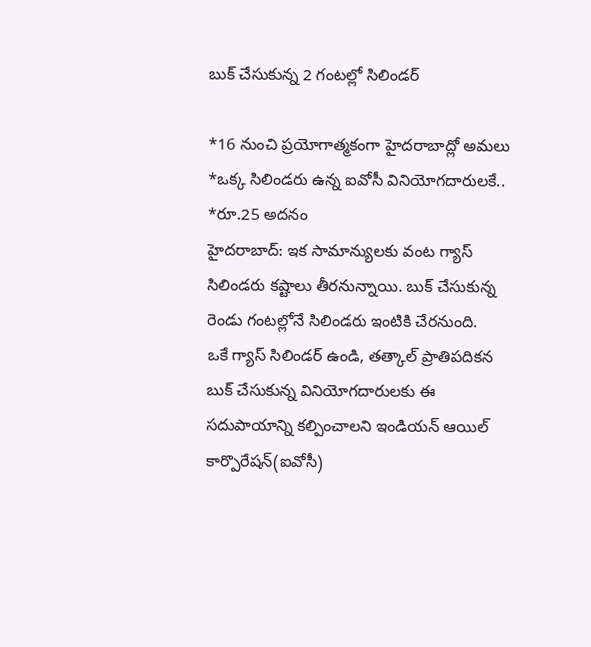బుక్ చేసుకున్న 2 గంటల్లో సిలిండర్

*16 నుంచి ప్రయోగాత్మకంగా హైదరాబాద్లో అమలు
*ఒక్క సిలిండరు ఉన్న ఐవోసీ వినియోగదారులకే..
*రూ.25 అదనం
హైదరాబాద్: ఇక సామాన్యులకు వంట గ్యాస్ సిలిండరు కష్టాలు తీరనున్నాయి. బుక్ చేసుకున్న రెండు గంటల్లోనే సిలిండరు ఇంటికి చేరనుంది.
ఒకే గ్యాస్ సిలిండర్ ఉండి, తత్కాల్ ప్రాతిపదికన బుక్ చేసుకున్న వినియోగదారులకు ఈ సదుపాయాన్ని కల్పించాలని ఇండియన్ ఆయిల్ కార్పొరేషన్(ఐవోసీ)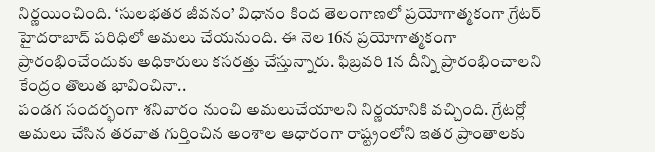నిర్ణయించింది. ‘సులభతర జీవనం’ విధానం కింద తెలంగాణలో ప్రయోగాత్మకంగా గ్రేటర్ హైదరాబాద్ పరిధిలో అమలు చేయనుంది. ఈ నెల 16న ప్రయోగాత్మకంగా ప్రారంభించేందుకు అధికారులు కసరత్తు చేస్తున్నారు. ఫిబ్రవరి 1న దీన్ని ప్రారంభించాలని కేంద్రం తొలుత భావించినా..
పండగ సందర్భంగా శనివారం నుంచి అమలుచేయాలని నిర్ణయానికి వచ్చింది. గ్రేటర్లో అమలు చేసిన తరవాత గుర్తించిన అంశాల ఆధారంగా రాష్ట్రంలోని ఇతర ప్రాంతాలకు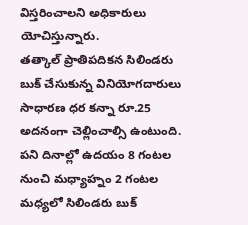విస్తరించాలని అధికారులు యోచిస్తున్నారు.
తత్కాల్ ప్రాతిపదికన సిలిండరు బుక్ చేసుకున్న వినియోగదారులు సాధారణ ధర కన్నా రూ.25 అదనంగా చెల్లించాల్సి ఉంటుంది. పని దినాల్లో ఉదయం 8 గంటల నుంచి మధ్యాహ్నం 2 గంటల మధ్యలో సిలిండరు బుక్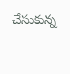చేసుకున్న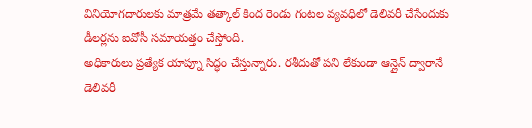వినియోగదారులకు మాత్రమే తత్కాల్ కింద రెండు గంటల వ్యవధిలో డెలివరీ చేసేందుకు డీలర్లను ఐవోసీ సమాయత్తం చేస్తోంది.
అధికారులు ప్రత్యేక యాప్నూ సిద్ధం చేస్తున్నారు. రశీదుతో పని లేకుండా ఆన్లైన్ ద్వారానే డెలివరీ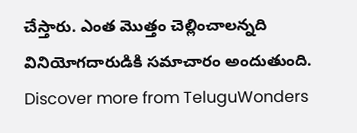చేస్తారు. ఎంత మొత్తం చెల్లించాలన్నది వినియోగదారుడికి సమాచారం అందుతుంది.
Discover more from TeluguWonders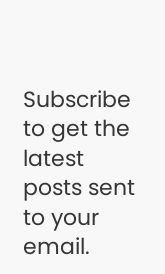Subscribe to get the latest posts sent to your email.